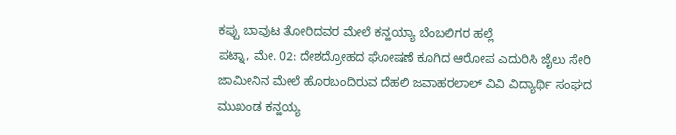ಕಪ್ಪು ಬಾವುಟ ತೋರಿದವರ ಮೇಲೆ ಕನ್ಹಯ್ಯಾ ಬೆಂಬಲಿಗರ ಹಲ್ಲೆ
ಪಟ್ನಾ, ಮೇ. 02: ದೇಶದ್ರೋಹದ ಘೋಷಣೆ ಕೂಗಿದ ಆರೋಪ ಎದುರಿಸಿ ಜೈಲು ಸೇರಿ ಜಾಮೀನಿನ ಮೇಲೆ ಹೊರಬಂದಿರುವ ದೆಹಲಿ ಜವಾಹರಲಾಲ್ ವಿವಿ ವಿದ್ಯಾರ್ಥಿ ಸಂಘದ ಮುಖಂಡ ಕನ್ಹಯ್ಯ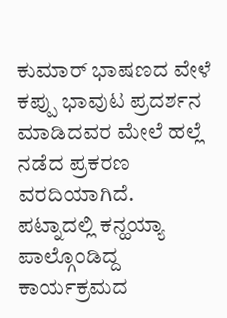ಕುಮಾರ್ ಭಾಷಣದ ವೇಳೆ ಕಪ್ಪು ಭಾವುಟ ಪ್ರದರ್ಶನ ಮಾಡಿದವರ ಮೇಲೆ ಹಲ್ಲೆ ನಡೆದ ಪ್ರಕರಣ ವರದಿಯಾಗಿದೆ.
ಪಟ್ನಾದಲ್ಲಿ ಕನ್ಹಯ್ಯಾ ಪಾಲ್ಗೊಂಡಿದ್ದ ಕಾರ್ಯಕ್ರಮದ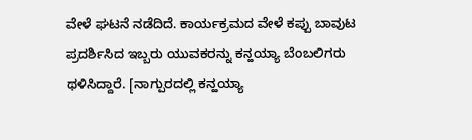ವೇಳೆ ಘಟನೆ ನಡೆದಿದೆ. ಕಾರ್ಯಕ್ರಮದ ವೇಳೆ ಕಪ್ಪು ಬಾವುಟ ಪ್ರದರ್ಶಿಸಿದ ಇಬ್ಬರು ಯುವಕರನ್ನು ಕನ್ಹಯ್ಯಾ ಬೆಂಬಲಿಗರು ಥಳಿಸಿದ್ದಾರೆ. [ನಾಗ್ಪುರದಲ್ಲಿ ಕನ್ಹಯ್ಯಾ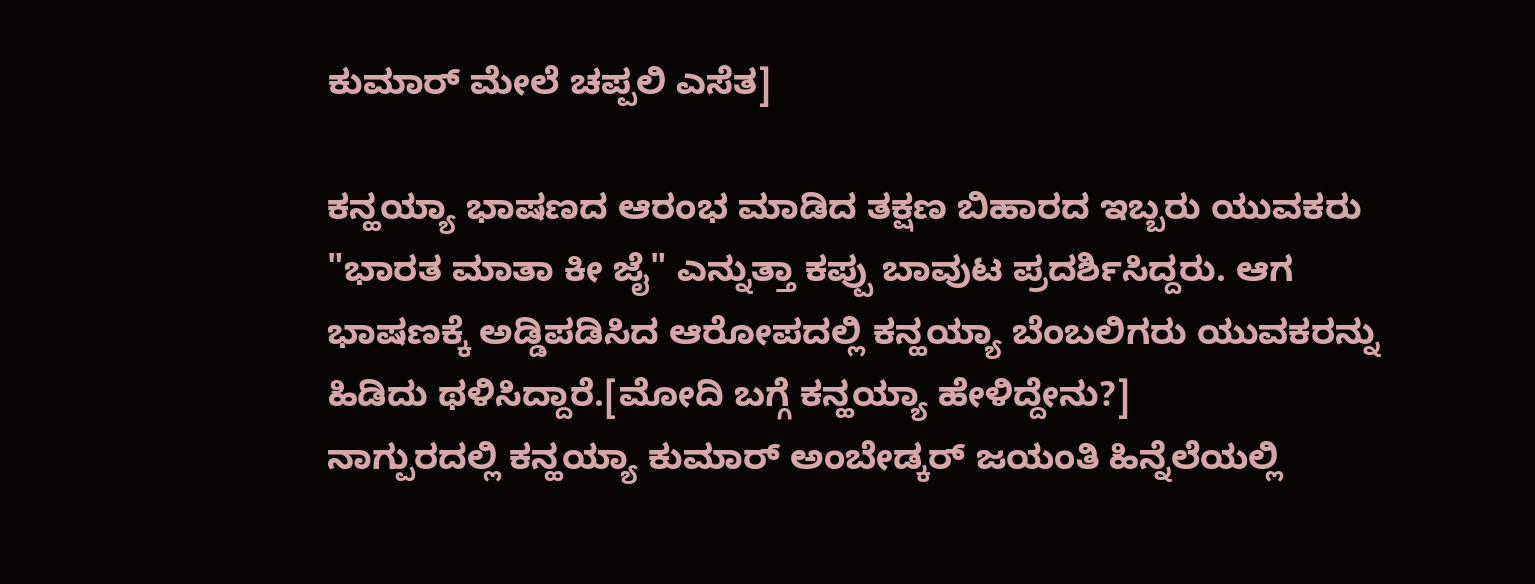ಕುಮಾರ್ ಮೇಲೆ ಚಪ್ಪಲಿ ಎಸೆತ]

ಕನ್ಹಯ್ಯಾ ಭಾಷಣದ ಆರಂಭ ಮಾಡಿದ ತಕ್ಷಣ ಬಿಹಾರದ ಇಬ್ಬರು ಯುವಕರು "ಭಾರತ ಮಾತಾ ಕೀ ಜೈ" ಎನ್ನುತ್ತಾ ಕಪ್ಪು ಬಾವುಟ ಪ್ರದರ್ಶಿಸಿದ್ದರು. ಆಗ ಭಾಷಣಕ್ಕೆ ಅಡ್ಡಿಪಡಿಸಿದ ಆರೋಪದಲ್ಲಿ ಕನ್ಹಯ್ಯಾ ಬೆಂಬಲಿಗರು ಯುವಕರನ್ನು ಹಿಡಿದು ಥಳಿಸಿದ್ದಾರೆ.[ಮೋದಿ ಬಗ್ಗೆ ಕನ್ಹಯ್ಯಾ ಹೇಳಿದ್ದೇನು?]
ನಾಗ್ಪುರದಲ್ಲಿ ಕನ್ಹಯ್ಯಾ ಕುಮಾರ್ ಅಂಬೇಡ್ಕರ್ ಜಯಂತಿ ಹಿನ್ನೆಲೆಯಲ್ಲಿ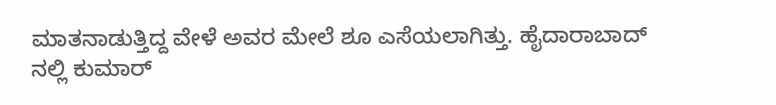ಮಾತನಾಡುತ್ತಿದ್ದ ವೇಳೆ ಅವರ ಮೇಲೆ ಶೂ ಎಸೆಯಲಾಗಿತ್ತು. ಹೈದಾರಾಬಾದ್ ನಲ್ಲಿ ಕುಮಾರ್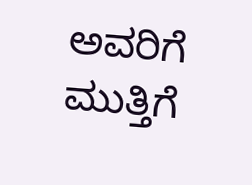ಅವರಿಗೆ ಮುತ್ತಿಗೆ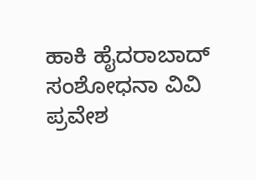ಹಾಕಿ ಹೈದರಾಬಾದ್ ಸಂಶೋಧನಾ ವಿವಿ ಪ್ರವೇಶ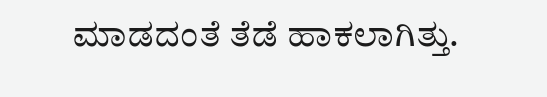ಮಾಡದಂತೆ ತೆಡೆ ಹಾಕಲಾಗಿತ್ತು.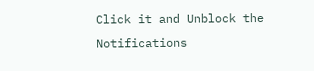Click it and Unblock the Notifications